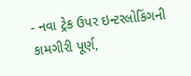- નવા ટ્રેક ઉપર ઇન્ટરલોકિંગની કામગીરી પૂર્ણ,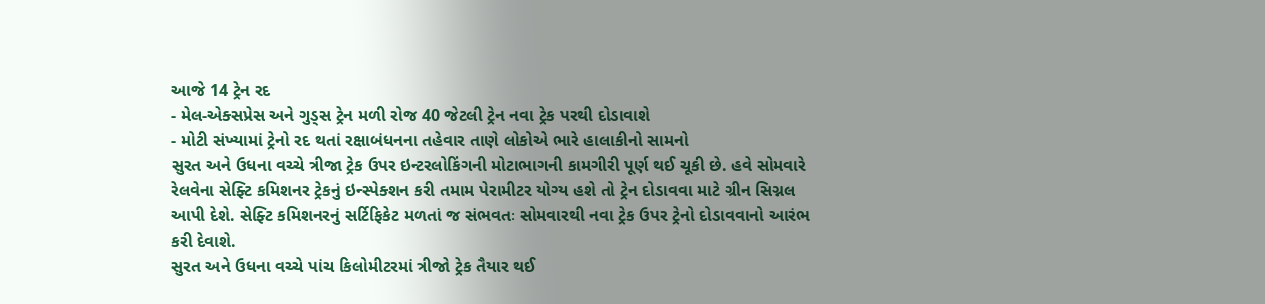આજે 14 ટ્રેન રદ
- મેલ-એક્સપ્રેસ અને ગુડ્સ ટ્રેન મળી રોજ 40 જેટલી ટ્રેન નવા ટ્રેક પરથી દોડાવાશે
- મોટી સંખ્યામાં ટ્રેનો રદ થતાં રક્ષાબંધનના તહેવાર તાણે લોકોએ ભારે હાલાકીનો સામનો
સુરત અને ઉધના વચ્ચે ત્રીજા ટ્રેક ઉપર ઇન્ટરલોકિંગની મોટાભાગની કામગીરી પૂર્ણ થઈ ચૂકી છે. હવે સોમવારે રેલવેના સેફ્ટિ કમિશનર ટ્રેકનું ઇન્સ્પેક્શન કરી તમામ પેરામીટર યોગ્ય હશે તો ટ્રેન દોડાવવા માટે ગ્રીન સિગ્નલ આપી દેશે. સેફ્ટિ કમિશનરનું સર્ટિફિકેટ મળતાં જ સંભવતઃ સોમવારથી નવા ટ્રેક ઉપર ટ્રેનો દોડાવવાનો આરંભ કરી દેવાશે.
સુરત અને ઉધના વચ્ચે પાંચ કિલોમીટરમાં ત્રીજો ટ્રેક તૈયાર થઈ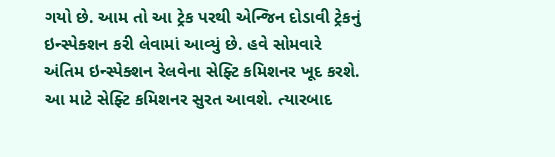ગયો છે. આમ તો આ ટ્રેક પરથી એન્જિન દોડાવી ટ્રેકનું ઇન્સ્પેક્શન કરી લેવામાં આવ્યું છે. હવે સોમવારે અંતિમ ઇન્સ્પેક્શન રેલવેના સેફ્ટિ કમિશનર ખૂદ કરશે. આ માટે સેફ્ટિ કમિશનર સુરત આવશે. ત્યારબાદ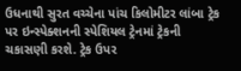ઉધનાથી સુરત વચ્ચેના પાંચ કિલોમીટર લાંબા ટ્રેક પર ઇન્સ્પેક્શનની સ્પેશિયલ ટ્રેનમાં ટ્રેકની ચકાસણી કરશે. ટ્રેક ઉપર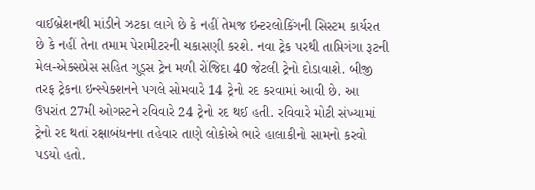વાઈબ્રેશનથી માંડીને ઝટકા લાગે છે કે નહીં તેમજ ઇન્ટરલોકિંગની સિસ્ટમ કાર્યરત છે કે નહીં તેના તમામ પેરામીટરની ચકાસણી કરશે. નવા ટ્રેક પરથી તાપ્તિગંગા રૂટની મેલ-એક્સપ્રેસ સહિત ગુડ્સ ટ્રેન મળી રોંજિદા 40 જેટલી ટ્રેનો દોડાવાશે. બીજી તરફ ટ્રેકના ઇન્સ્પેક્શનને પગલે સોમવારે 14 ટ્રેનો રદ કરવામાં આવી છે. આ ઉપરાંત 27મી ઓગસ્ટને રવિવારે 24 ટ્રેનો રદ થઈ હતી. રવિવારે મોટી સંખ્યામાં ટ્રેનો રદ થતાં રક્ષાબંધનના તહેવાર તાણે લોકોએ ભારે હાલાકીનો સામનો કરવો પડયો હતો.